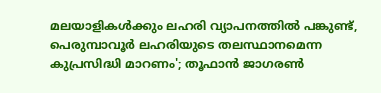മലയാളികള്‍ക്കും ലഹരി വ്യാപനത്തിൽ പങ്കുണ്ട്, പെരുമ്പാവൂര്‍ ലഹരിയുടെ തലസ്ഥാനമെന്ന കുപ്രസിദ്ധി മാറണം'; തൂഫാൻ ജാഗരൺ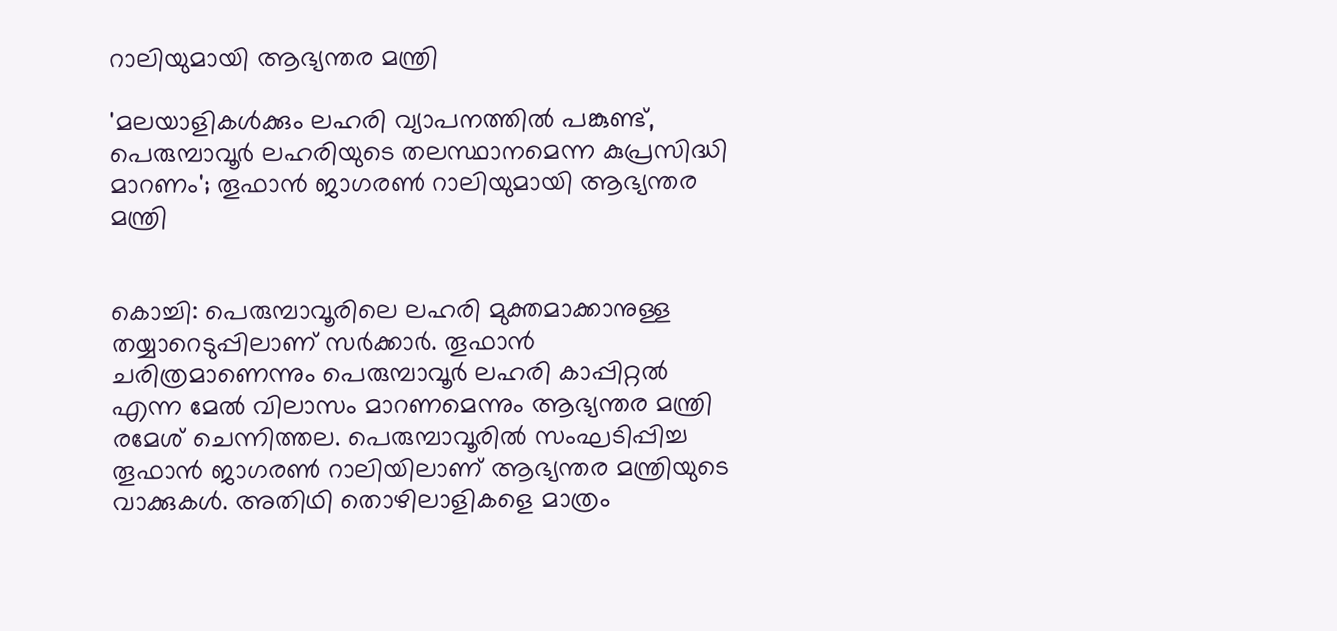റാലിയുമായി ആഭ്യന്തര മന്ത്രി

'മലയാളികള്‍ക്കും ലഹരി വ്യാപനത്തിൽ പങ്കുണ്ട്, പെരുമ്പാവൂര്‍ ലഹരിയുടെ തലസ്ഥാനമെന്ന കുപ്രസിദ്ധി മാറണം'; തൂഫാൻ ജാഗരൺ റാലിയുമായി ആഭ്യന്തര മന്ത്രി


കൊച്ചി: പെരുമ്പാവൂരിലെ ലഹരി മുക്തമാക്കാനുള്ള തയ്യാറെടുപ്പിലാണ് സർക്കാർ. തൂഫാൻ ചരിത്രമാണെന്നും പെരുമ്പാവൂർ ലഹരി കാപ്പിറ്റൽ എന്ന മേൽ വിലാസം മാറണമെന്നും ആഭ്യന്തര മന്ത്രി രമേശ് ചെന്നിത്തല. പെരുമ്പാവൂരിൽ സംഘടിപ്പിച്ച തൂഫാൻ ജാഗരൺ റാലിയിലാണ് ആഭ്യന്തര മന്ത്രിയുടെ വാക്കുകൾ. അതിഥി തൊഴിലാളികളെ മാത്രം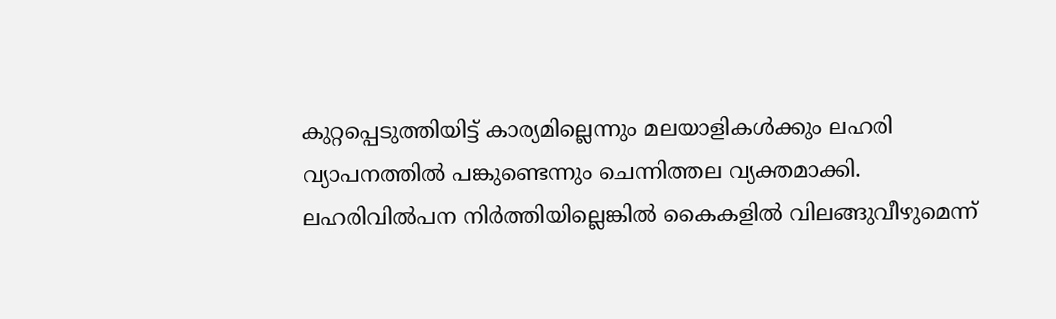കുറ്റപ്പെടുത്തിയിട്ട് കാര്യമില്ലെന്നും മലയാളികൾക്കും ലഹരി വ്യാപനത്തിൽ പങ്കുണ്ടെന്നും ചെന്നിത്തല വ്യക്തമാക്കി. ലഹരിവിൽപന നിർത്തിയില്ലെങ്കിൽ കൈകളിൽ വിലങ്ങുവീഴുമെന്ന്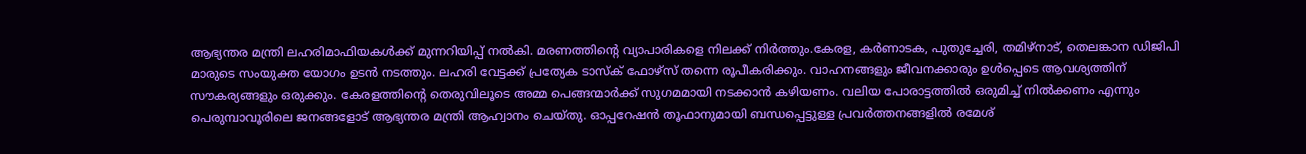ആഭ്യന്തര മന്ത്രി ലഹരിമാഫിയകൾക്ക് മുന്നറിയിപ്പ് നൽകി. മരണത്തിന്റെ വ്യാപാരികളെ നിലക്ക് നിർത്തും.കേരള, കർണാടക, പുതുച്ചേരി, തമിഴ്നാട്, തെലങ്കാന ഡിജിപി മാരുടെ സംയുക്ത യോഗം ഉടൻ നടത്തും. ലഹരി വേട്ടക്ക് പ്രത്യേക ടാസ്ക് ഫോഴ്‌സ് തന്നെ രൂപീകരിക്കും. വാഹനങ്ങളും ജീവനക്കാരും ഉൾപ്പെടെ ആവശ്യത്തിന് സൗകര്യങ്ങളും ഒരുക്കും. കേരളത്തിന്റെ തെരുവിലൂടെ അമ്മ പെങ്ങന്മാർക്ക് സുഗമമായി നടക്കാൻ കഴിയണം. വലിയ പോരാട്ടത്തിൽ ഒരുമിച്ച് നിൽക്കണം എന്നും പെരുമ്പാവൂരിലെ ജനങ്ങളോട് ആഭ്യന്തര മന്ത്രി ആഹ്വാനം ചെയ്തു. ഓപ്പറേഷൻ തൂഫാനുമായി ബന്ധപ്പെട്ടുള്ള പ്രവർത്തനങ്ങളിൽ രമേശ്‌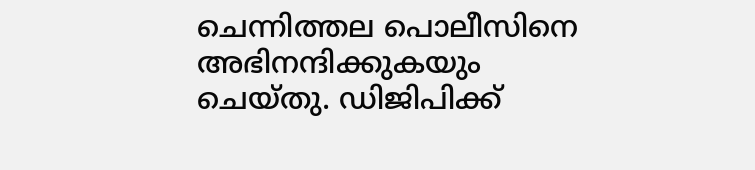ചെന്നിത്തല പൊലീസിനെ അഭിനന്ദിക്കുകയും ചെയ്തു. ഡിജിപിക്ക്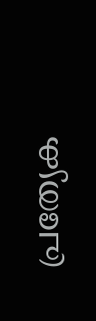പ്രത്യേക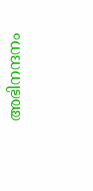അഭിനന്ദനം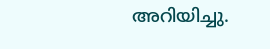അറിയിച്ചു.